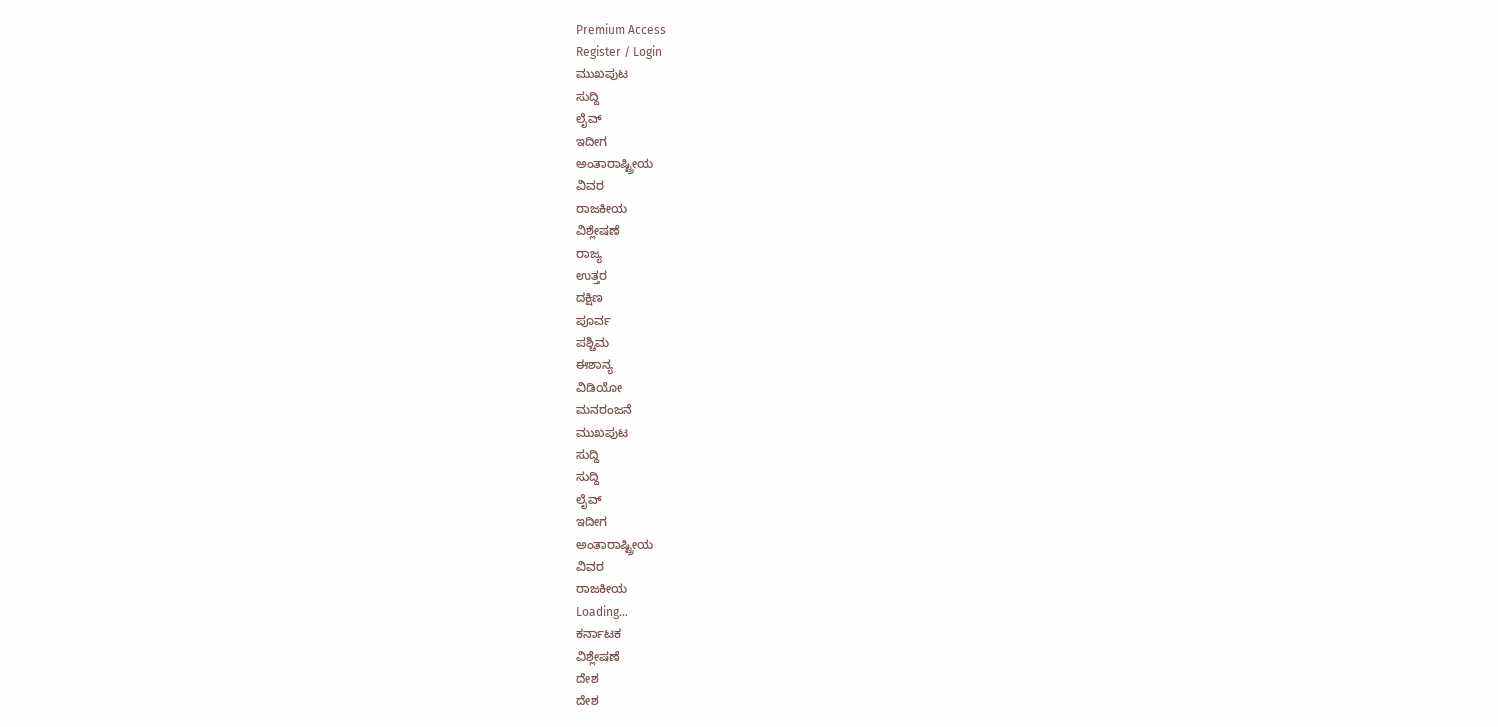Premium Access
Register / Login
ಮುಖಪುಟ
ಸುದ್ದಿ
ಲೈವ್
ಇದೀಗ
ಅಂತಾರಾಷ್ಟ್ರೀಯ
ವಿವರ
ರಾಜಕೀಯ
ವಿಶ್ಲೇಷಣೆ
ರಾಜ್ಯ
ಉತ್ತರ
ದಕ್ಷಿಣ
ಪೂರ್ವ
ಪಶ್ಚಿಮ
ಈಶಾನ್ಯ
ವಿಡಿಯೋ
ಮನರಂಜನೆ
ಮುಖಪುಟ
ಸುದ್ದಿ
ಸುದ್ದಿ
ಲೈವ್
ಇದೀಗ
ಅಂತಾರಾಷ್ಟ್ರೀಯ
ವಿವರ
ರಾಜಕೀಯ
Loading...
ಕರ್ನಾಟಕ
ವಿಶ್ಲೇಷಣೆ
ದೇಶ
ದೇಶ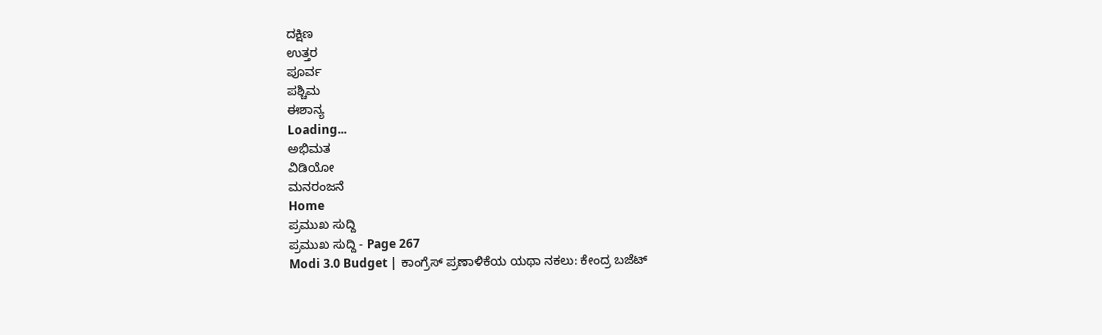ದಕ್ಷಿಣ
ಉತ್ತರ
ಪೂರ್ವ
ಪಶ್ಚಿಮ
ಈಶಾನ್ಯ
Loading...
ಅಭಿಮತ
ವಿಡಿಯೋ
ಮನರಂಜನೆ
Home
ಪ್ರಮುಖ ಸುದ್ದಿ
ಪ್ರಮುಖ ಸುದ್ದಿ - Page 267
Modi 3.0 Budget | ಕಾಂಗ್ರೆಸ್ ಪ್ರಣಾಳಿಕೆಯ ಯಥಾ ನಕಲು: ಕೇಂದ್ರ ಬಜೆಟ್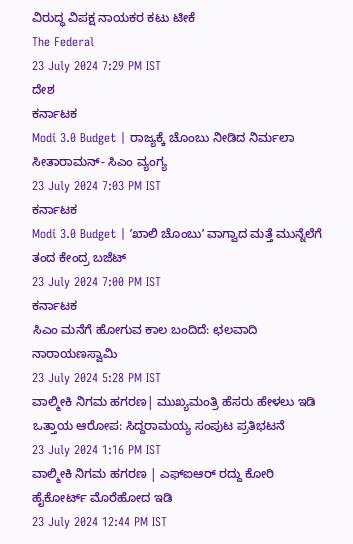ವಿರುದ್ಧ ವಿಪಕ್ಷ ನಾಯಕರ ಕಟು ಟೀಕೆ
The Federal
23 July 2024 7:29 PM IST
ದೇಶ
ಕರ್ನಾಟಕ
Modi 3.0 Budget | ರಾಜ್ಯಕ್ಕೆ ಚೊಂಬು ನೀಡಿದ ನಿರ್ಮಲಾ ಸೀತಾರಾಮನ್- ಸಿಎಂ ವ್ಯಂಗ್ಯ
23 July 2024 7:03 PM IST
ಕರ್ನಾಟಕ
Modi 3.0 Budget | ʼಖಾಲಿ ಚೊಂಬುʼ ವಾಗ್ವಾದ ಮತ್ತೆ ಮುನ್ನೆಲೆಗೆ ತಂದ ಕೇಂದ್ರ ಬಜೆಟ್
23 July 2024 7:00 PM IST
ಕರ್ನಾಟಕ
ಸಿಎಂ ಮನೆಗೆ ಹೋಗುವ ಕಾಲ ಬಂದಿದೆ: ಛಲವಾದಿ ನಾರಾಯಣಸ್ವಾಮಿ
23 July 2024 5:28 PM IST
ವಾಲ್ಮೀಕಿ ನಿಗಮ ಹಗರಣ| ಮುಖ್ಯಮಂತ್ರಿ ಹೆಸರು ಹೇಳಲು ಇಡಿ ಒತ್ತಾಯ ಆರೋಪ: ಸಿದ್ದರಾಮಯ್ಯ ಸಂಪುಟ ಪ್ರತಿಭಟನೆ
23 July 2024 1:16 PM IST
ವಾಲ್ಮೀಕಿ ನಿಗಮ ಹಗರಣ | ಎಫ್ಐಆರ್ ರದ್ದು ಕೋರಿ ಹೈಕೋರ್ಟ್ ಮೊರೆಹೋದ ಇಡಿ
23 July 2024 12:44 PM IST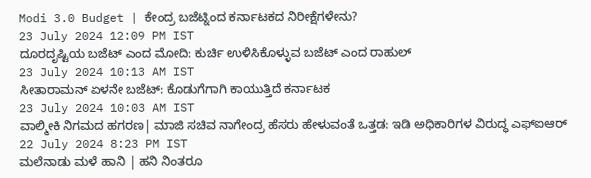Modi 3.0 Budget | ಕೇಂದ್ರ ಬಜೆಟ್ನಿಂದ ಕರ್ನಾಟಕದ ನಿರೀಕ್ಷೆಗಳೇನು?
23 July 2024 12:09 PM IST
ದೂರದೃಷ್ಟಿಯ ಬಜೆಟ್ ಎಂದ ಮೋದಿ: ಕುರ್ಚಿ ಉಳಿಸಿಕೊಳ್ಳುವ ಬಜೆಟ್ ಎಂದ ರಾಹುಲ್
23 July 2024 10:13 AM IST
ಸೀತಾರಾಮನ್ ಏಳನೇ ಬಜೆಟ್: ಕೊಡುಗೆಗಾಗಿ ಕಾಯುತ್ತಿದೆ ಕರ್ನಾಟಕ
23 July 2024 10:03 AM IST
ವಾಲ್ಮೀಕಿ ನಿಗಮದ ಹಗರಣ| ಮಾಜಿ ಸಚಿವ ನಾಗೇಂದ್ರ ಹೆಸರು ಹೇಳುವಂತೆ ಒತ್ತಡ: ಇಡಿ ಅಧಿಕಾರಿಗಳ ವಿರುದ್ಧ ಎಫ್ಐಆರ್
22 July 2024 8:23 PM IST
ಮಲೆನಾಡು ಮಳೆ ಹಾನಿ | ಹನಿ ನಿಂತರೂ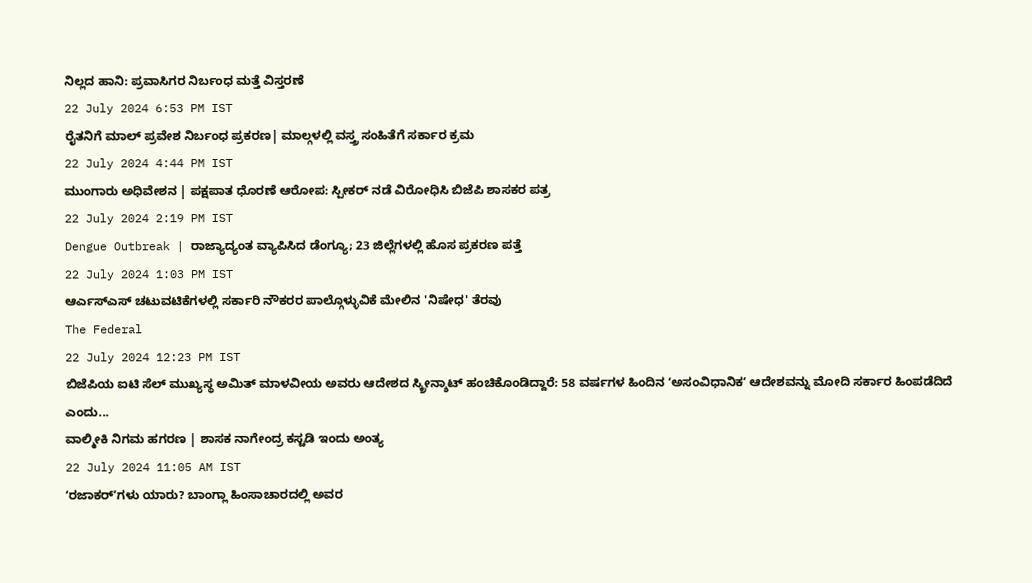ನಿಲ್ಲದ ಹಾನಿ: ಪ್ರವಾಸಿಗರ ನಿರ್ಬಂಧ ಮತ್ತೆ ವಿಸ್ತರಣೆ
22 July 2024 6:53 PM IST
ರೈತನಿಗೆ ಮಾಲ್ ಪ್ರವೇಶ ನಿರ್ಬಂಧ ಪ್ರಕರಣ| ಮಾಲ್ಗಳಲ್ಲಿ ವಸ್ತ್ರ ಸಂಹಿತೆಗೆ ಸರ್ಕಾರ ಕ್ರಮ
22 July 2024 4:44 PM IST
ಮುಂಗಾರು ಅಧಿವೇಶನ | ಪಕ್ಷಪಾತ ಧೊರಣೆ ಆರೋಪ: ಸ್ಪೀಕರ್ ನಡೆ ವಿರೋಧಿಸಿ ಬಿಜೆಪಿ ಶಾಸಕರ ಪತ್ರ
22 July 2024 2:19 PM IST
Dengue Outbreak | ರಾಜ್ಯಾದ್ಯಂತ ವ್ಯಾಪಿಸಿದ ಡೆಂಗ್ಯೂ; 23 ಜಿಲ್ಲೆಗಳಲ್ಲಿ ಹೊಸ ಪ್ರಕರಣ ಪತ್ತೆ
22 July 2024 1:03 PM IST
ಆರ್ಎಸ್ಎಸ್ ಚಟುವಟಿಕೆಗಳಲ್ಲಿ ಸರ್ಕಾರಿ ನೌಕರರ ಪಾಲ್ಗೊಳ್ಳುವಿಕೆ ಮೇಲಿನ 'ನಿಷೇಧ' ತೆರವು
The Federal
22 July 2024 12:23 PM IST
ಬಿಜೆಪಿಯ ಐಟಿ ಸೆಲ್ ಮುಖ್ಯಸ್ಥ ಅಮಿತ್ ಮಾಳವೀಯ ಅವರು ಆದೇಶದ ಸ್ಕ್ರೀನ್ಶಾಟ್ ಹಂಚಿಕೊಂಡಿದ್ದಾರೆ: 58 ವರ್ಷಗಳ ಹಿಂದಿನ ʻಅಸಂವಿಧಾನಿಕʼ ಆದೇಶವನ್ನು ಮೋದಿ ಸರ್ಕಾರ ಹಿಂಪಡೆದಿದೆ ಎಂದು...
ವಾಲ್ಮೀಕಿ ನಿಗಮ ಹಗರಣ | ಶಾಸಕ ನಾಗೇಂದ್ರ ಕಸ್ಟಡಿ ಇಂದು ಅಂತ್ಯ
22 July 2024 11:05 AM IST
ʻರಜಾಕರ್ʼಗಳು ಯಾರು? ಬಾಂಗ್ಲಾ ಹಿಂಸಾಚಾರದಲ್ಲಿ ಅವರ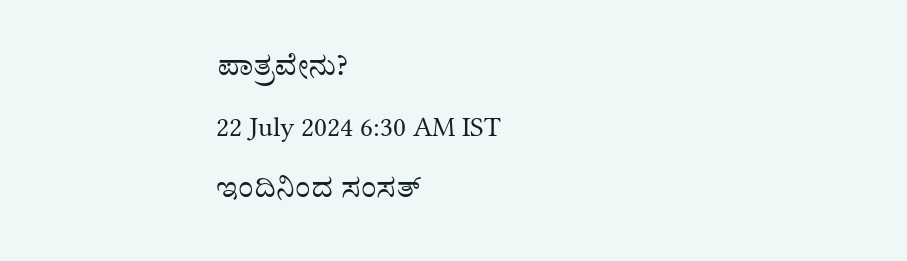ಪಾತ್ರವೇನು?
22 July 2024 6:30 AM IST
ಇಂದಿನಿಂದ ಸಂಸತ್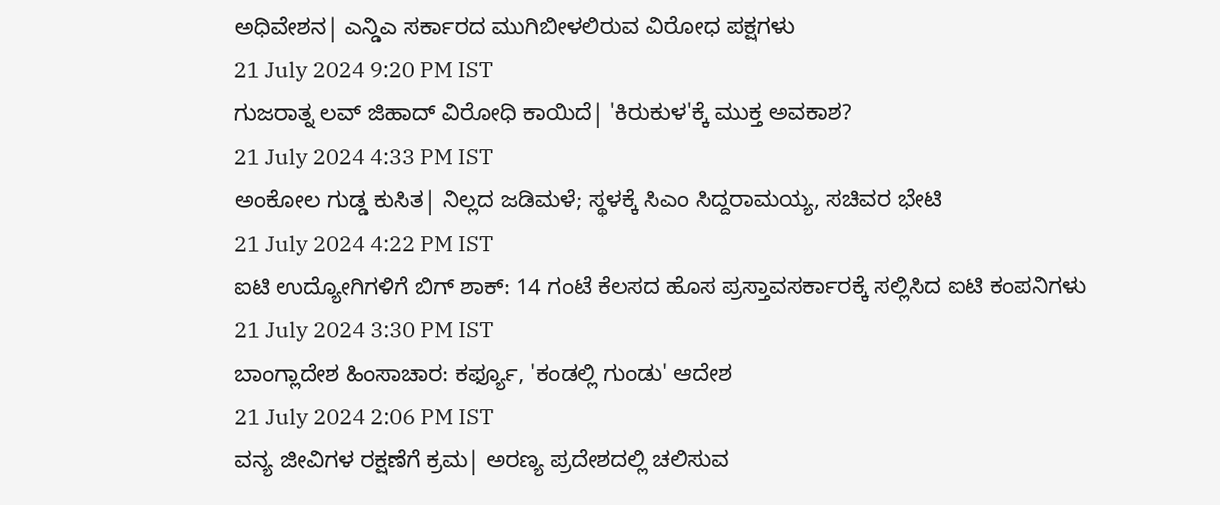ಅಧಿವೇಶನ| ಎನ್ಡಿಎ ಸರ್ಕಾರದ ಮುಗಿಬೀಳಲಿರುವ ವಿರೋಧ ಪಕ್ಷಗಳು
21 July 2024 9:20 PM IST
ಗುಜರಾತ್ನ ಲವ್ ಜಿಹಾದ್ ವಿರೋಧಿ ಕಾಯಿದೆ| 'ಕಿರುಕುಳ'ಕ್ಕೆ ಮುಕ್ತ ಅವಕಾಶ?
21 July 2024 4:33 PM IST
ಅಂಕೋಲ ಗುಡ್ಡ ಕುಸಿತ| ನಿಲ್ಲದ ಜಡಿಮಳೆ; ಸ್ಥಳಕ್ಕೆ ಸಿಎಂ ಸಿದ್ದರಾಮಯ್ಯ, ಸಚಿವರ ಭೇಟಿ
21 July 2024 4:22 PM IST
ಐಟಿ ಉದ್ಯೋಗಿಗಳಿಗೆ ಬಿಗ್ ಶಾಕ್: 14 ಗಂಟೆ ಕೆಲಸದ ಹೊಸ ಪ್ರಸ್ತಾವಸರ್ಕಾರಕ್ಕೆ ಸಲ್ಲಿಸಿದ ಐಟಿ ಕಂಪನಿಗಳು
21 July 2024 3:30 PM IST
ಬಾಂಗ್ಲಾದೇಶ ಹಿಂಸಾಚಾರ: ಕರ್ಫ್ಯೂ, 'ಕಂಡಲ್ಲಿ ಗುಂಡು' ಆದೇಶ
21 July 2024 2:06 PM IST
ವನ್ಯ ಜೀವಿಗಳ ರಕ್ಷಣೆಗೆ ಕ್ರಮ| ಅರಣ್ಯ ಪ್ರದೇಶದಲ್ಲಿ ಚಲಿಸುವ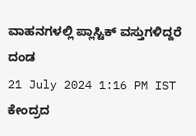ವಾಹನಗಳಲ್ಲಿ ಪ್ಲಾಸ್ಟಿಕ್ ವಸ್ತುಗಳಿದ್ದರೆ ದಂಡ
21 July 2024 1:16 PM IST
ಕೇಂದ್ರದ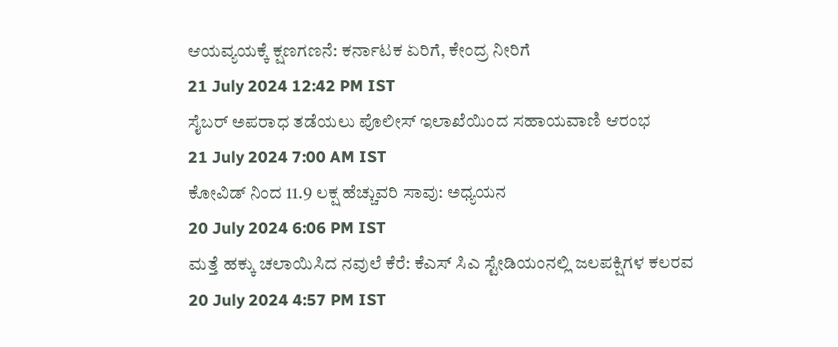ಆಯವ್ಯಯಕ್ಕೆ ಕ್ಷಣಗಣನೆ: ಕರ್ನಾಟಕ ಏರಿಗೆ, ಕೇಂದ್ರ ನೀರಿಗೆ
21 July 2024 12:42 PM IST
ಸೈಬರ್ ಅಪರಾಧ ತಡೆಯಲು ಪೊಲೀಸ್ ಇಲಾಖೆಯಿಂದ ಸಹಾಯವಾಣಿ ಆರಂಭ
21 July 2024 7:00 AM IST
ಕೋವಿಡ್ ನಿಂದ 11.9 ಲಕ್ಷ ಹೆಚ್ಚುವರಿ ಸಾವು: ಅಧ್ಯಯನ
20 July 2024 6:06 PM IST
ಮತ್ತೆ ಹಕ್ಕು ಚಲಾಯಿಸಿದ ನವುಲೆ ಕೆರೆ: ಕೆಎಸ್ ಸಿಎ ಸ್ಟೇಡಿಯಂನಲ್ಲಿ ಜಲಪಕ್ಷಿಗಳ ಕಲರವ
20 July 2024 4:57 PM IST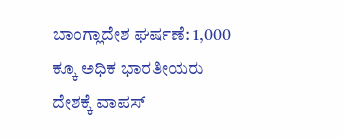ಬಾಂಗ್ಲಾದೇಶ ಘರ್ಷಣೆ: 1,000 ಕ್ಕೂ ಅಧಿಕ ಭಾರತೀಯರು ದೇಶಕ್ಕೆ ವಾಪಸ್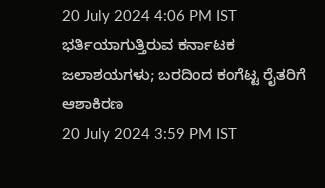20 July 2024 4:06 PM IST
ಭರ್ತಿಯಾಗುತ್ತಿರುವ ಕರ್ನಾಟಕ ಜಲಾಶಯಗಳು; ಬರದಿಂದ ಕಂಗೆಟ್ಟ ರೈತರಿಗೆ ಆಶಾಕಿರಣ
20 July 2024 3:59 PM IST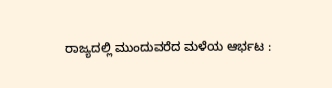ರಾಜ್ಯದಲ್ಲಿ ಮುಂದುವರೆದ ಮಳೆಯ ಆರ್ಭಟ :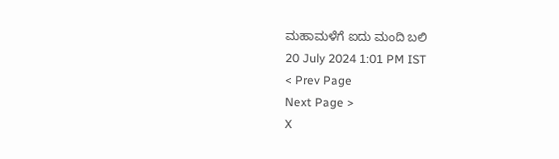ಮಹಾಮಳೆಗೆ ಐದು ಮಂದಿ ಬಲಿ
20 July 2024 1:01 PM IST
< Prev Page
Next Page >
X